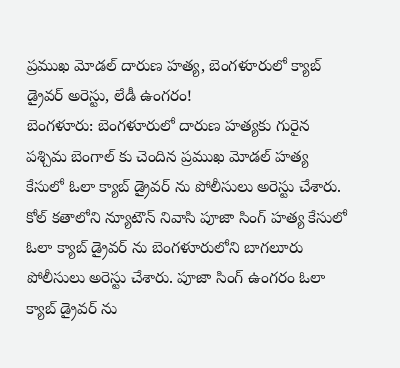ప్రముఖ మోడల్ దారుణ హత్య, బెంగళూరులో క్యాబ్ డ్రైవర్ అరెస్టు, లేడీ ఉంగరం!
బెంగళూరు: బెంగళూరులో దారుణ హత్యకు గురైన పశ్చిమ బెంగాల్ కు చెందిన ప్రముఖ మోడల్ హత్య కేసులో ఓలా క్యాబ్ డ్రైవర్ ను పోలీసులు అరెస్టు చేశారు. కోల్ కతాలోని న్యూటౌన్ నివాసి పూజా సింగ్ హత్య కేసులో ఓలా క్యాబ్ డ్రైవర్ ను బెంగళూరులోని బాగలూరు పోలీసులు అరెస్టు చేశారు. పూజా సింగ్ ఉంగరం ఓలా క్యాబ్ డ్రైవర్ ను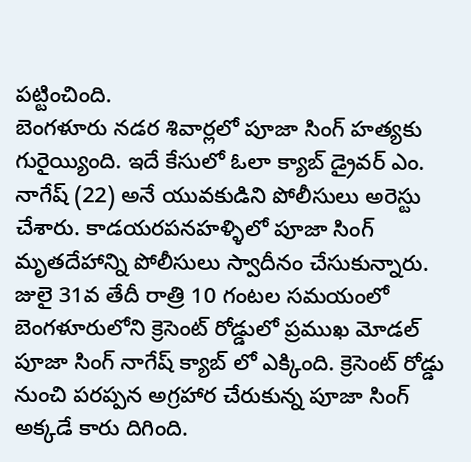పట్టించింది.
బెంగళూరు నడర శివార్లలో పూజా సింగ్ హత్యకు గురైయ్యింది. ఇదే కేసులో ఓలా క్యాబ్ డ్రైవర్ ఎం. నాగేష్ (22) అనే యువకుడిని పోలీసులు అరెస్టు చేశారు. కాడయరపనహళ్ళిలో పూజా సింగ్ మృతదేహాన్ని పోలీసులు స్వాదీనం చేసుకున్నారు.
జులై 31వ తేదీ రాత్రి 10 గంటల సమయంలో బెంగళూరులోని క్రెసెంట్ రోడ్డులో ప్రముఖ మోడల్ పూజా సింగ్ నాగేష్ క్యాబ్ లో ఎక్కింది. క్రెసెంట్ రోడ్డు నుంచి పరప్పన అగ్రహార చేరుకున్న పూజా సింగ్ అక్కడే కారు దిగింది.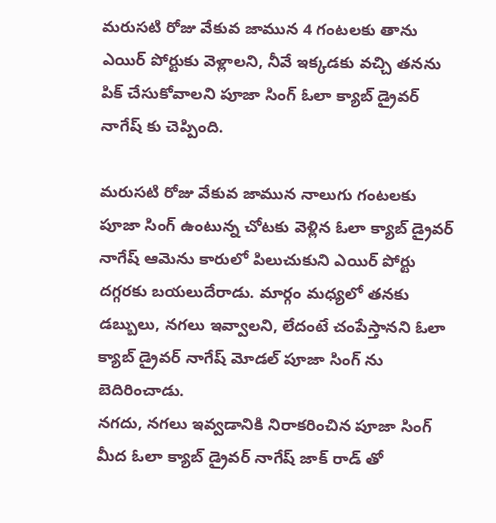మరుసటి రోజు వేకువ జామున 4 గంటలకు తాను ఎయిర్ పోర్టుకు వెళ్లాలని, నీవే ఇక్కడకు వచ్చి తనను పిక్ చేసుకోవాలని పూజా సింగ్ ఓలా క్యాబ్ డ్రైవర్ నాగేష్ కు చెప్పింది.

మరుసటి రోజు వేకువ జామున నాలుగు గంటలకు పూజా సింగ్ ఉంటున్న చోటకు వెళ్లిన ఓలా క్యాబ్ డ్రైవర్ నాగేష్ ఆమెను కారులో పిలుచుకుని ఎయిర్ పోర్టు దగ్గరకు బయలుదేరాడు. మార్గం మధ్యలో తనకు డబ్బులు, నగలు ఇవ్వాలని, లేదంటే చంపేస్తానని ఓలా క్యాబ్ డ్రైవర్ నాగేష్ మోడల్ పూజా సింగ్ ను బెదిరించాడు.
నగదు, నగలు ఇవ్వడానికి నిరాకరించిన పూజా సింగ్ మీద ఓలా క్యాబ్ డ్రైవర్ నాగేష్ జాక్ రాడ్ తో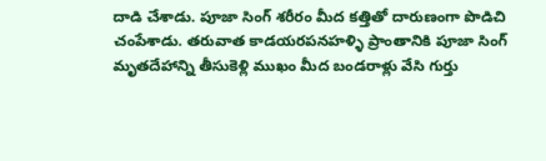దాడి చేశాడు. పూజా సింగ్ శరీరం మీద కత్తితో దారుణంగా పొడిచి చంపేశాడు. తరువాత కాడయరపనహళ్ళి ప్రాంతానికి పూజా సింగ్ మృతదేహాన్ని తీసుకెళ్లి ముఖం మీద బండరాళ్లు వేసి గుర్తు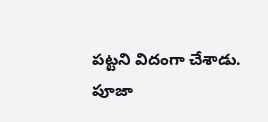పట్టని విదంగా చేశాడు.
పూజా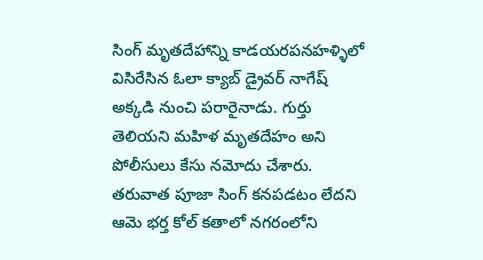సింగ్ మృతదేహాన్ని కాడయరపనహళ్ళిలో విసిరేసిన ఓలా క్యాబ్ డ్రైవర్ నాగేష్ అక్కడి నుంచి పరారైనాడు. గుర్తు తెలియని మహిళ మృతదేహం అని పోలీసులు కేసు నమోదు చేశారు. తరువాత పూజా సింగ్ కనపడటం లేదని ఆమె భర్త కోల్ కతాలో నగరంలోని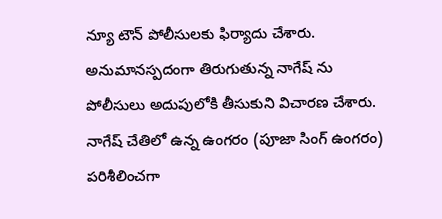న్యూ టౌన్ పోలీసులకు ఫిర్యాదు చేశారు.
అనుమానస్పదంగా తిరుగుతున్న నాగేష్ ను పోలీసులు అదుపులోకి తీసుకుని విచారణ చేశారు. నాగేష్ చేతిలో ఉన్న ఉంగరం (పూజా సింగ్ ఉంగరం) పరిశీలించగా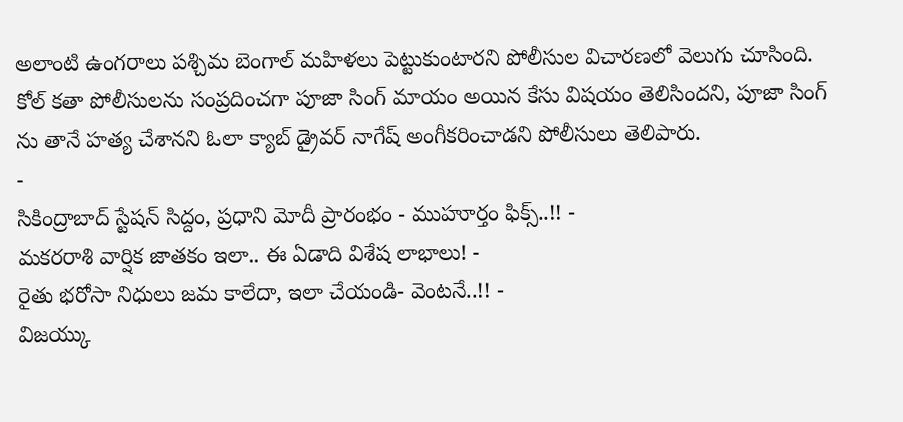అలాంటి ఉంగరాలు పశ్చిమ బెంగాల్ మహిళలు పెట్టుకుంటారని పోలీసుల విచారణలో వెలుగు చూసింది. కోల్ కతా పోలీసులను సంప్రదించగా పూజా సింగ్ మాయం అయిన కేసు విషయం తెలిసిందని, పూజా సింగ్ ను తానే హత్య చేశానని ఓలా క్యాబ్ డ్రైవర్ నాగేష్ అంగీకరించాడని పోలీసులు తెలిపారు.
-
సికింద్రాబాద్ స్టేషన్ సిద్దం, ప్రధాని మోదీ ప్రారంభం - ముహూర్తం ఫిక్స్..!! -
మకరరాశి వార్షిక జాతకం ఇలా.. ఈ ఏడాది విశేష లాభాలు! -
రైతు భరోసా నిధులు జమ కాలేదా, ఇలా చేయండి- వెంటనే..!! -
విజయ్కు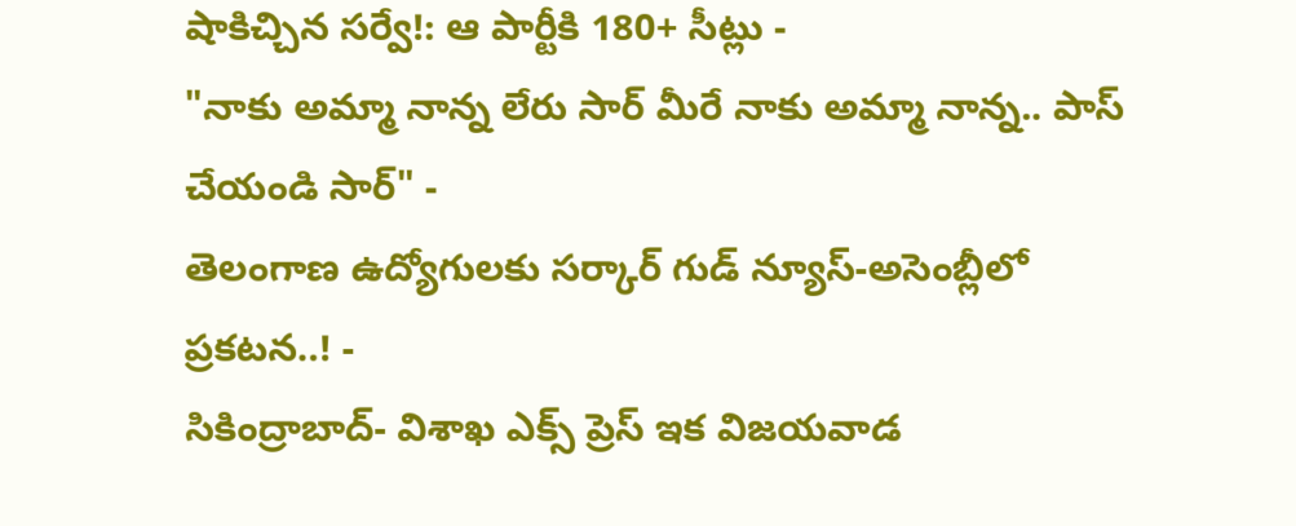షాకిచ్చిన సర్వే!: ఆ పార్టీకి 180+ సీట్లు -
"నాకు అమ్మా నాన్న లేరు సార్ మీరే నాకు అమ్మా నాన్న.. పాస్ చేయండి సార్" -
తెలంగాణ ఉద్యోగులకు సర్కార్ గుడ్ న్యూస్-అసెంబ్లీలో ప్రకటన..! -
సికింద్రాబాద్- విశాఖ ఎక్స్ ప్రెస్ ఇక విజయవాడ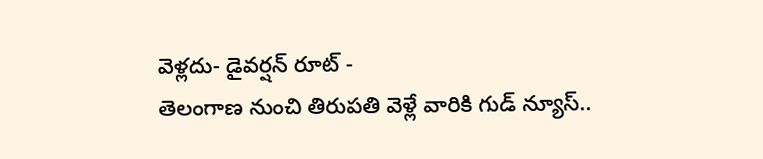వెళ్లదు- డైవర్షన్ రూట్ -
తెలంగాణ నుంచి తిరుపతి వెళ్లే వారికి గుడ్ న్యూస్..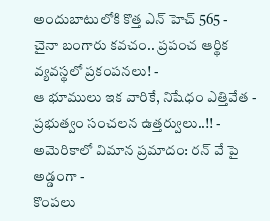అందుబాటులోకి కొత్త ఎన్ హెచ్ 565 -
చైనా బంగారు కవచం.. ప్రపంచ ఆర్థిక వ్యవస్థలో ప్రకంపనలు! -
ఆ భూములు ఇక వారికే, నిషేధం ఎత్తివేత - ప్రభుత్వం సంచలన ఉత్తర్వులు..!! -
అమెరికాలో విమాన ప్రమాదం: రన్ వే పై అడ్డంగా -
కొంపలు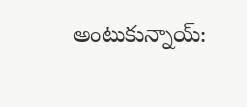అంటుకున్నాయ్: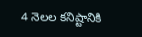4 నెలల కనిష్టానికి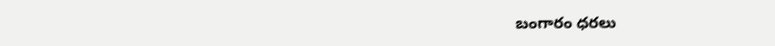బంగారం ధరలు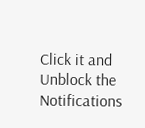Click it and Unblock the Notifications